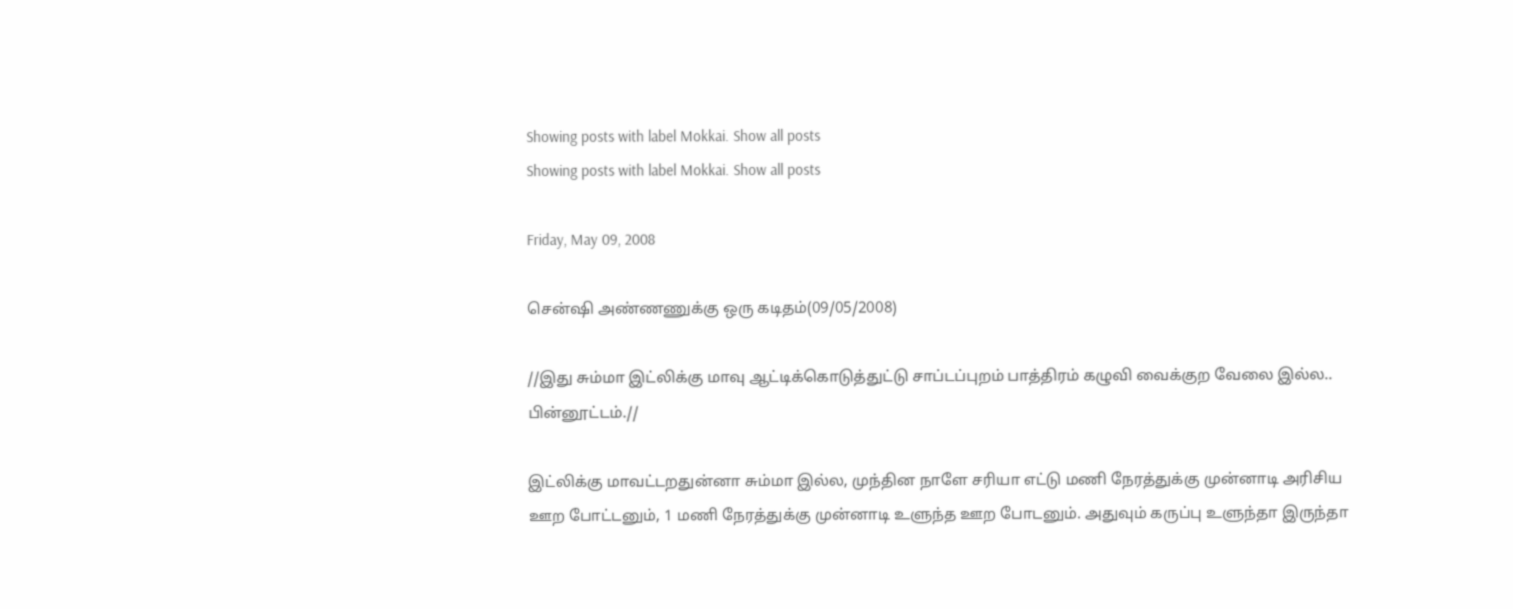Showing posts with label Mokkai. Show all posts
Showing posts with label Mokkai. Show all posts

Friday, May 09, 2008

சென்ஷி அண்ணணுக்கு ஒரு கடிதம்(09/05/2008)

//இது சும்மா இட்லிக்கு மாவு ஆட்டிக்கொடுத்துட்டு சாப்டப்புறம் பாத்திரம் கழுவி வைக்குற வேலை இல்ல.. பின்னூட்டம்.//

இட்லிக்கு மாவட்டறதுன்னா சும்மா இல்ல, முந்தின நாளே சரியா எட்டு மணி நேரத்துக்கு முன்னாடி அரிசிய ஊற போட்டனும், 1 மணி நேரத்துக்கு முன்னாடி உளுந்த ஊற போடனும். அதுவும் கருப்பு உளுந்தா இருந்தா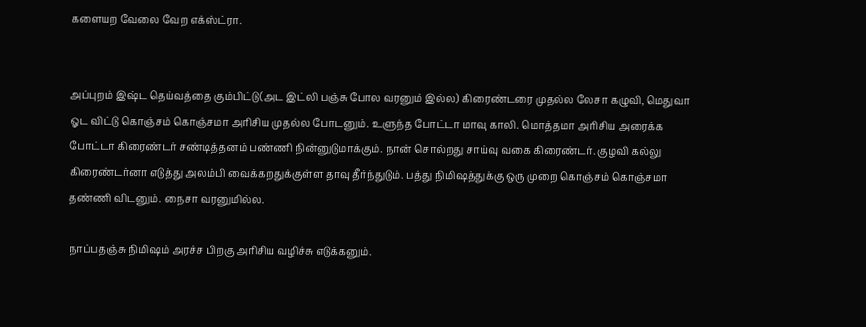களையற வேலை வேற எக்ஸ்ட்ரா.


அப்புறம் இஷ்ட தெய்வத்தை கும்பிட்டு(அட இட்லி பஞ்சு போல வரனும் இல்ல) கிரைண்டரை முதல்ல லேசா கழுவி, மெதுவா ஓட விட்டு கொஞ்சம் கொஞ்சமா அரிசிய முதல்ல போடனும். உளுந்த போட்டா மாவு காலி. மொத்தமா அரிசிய அரைக்க போட்டா கிரைண்டர் சண்டித்தனம் பண்ணி நின்னுடுமாக்கும். நான் சொல்றது சாய்வு வகை கிரைண்டர். குழவி கல்லு கிரைண்டர்னா எடுத்து அலம்பி வைக்கறதுக்குள்ள தாவு தீர்ந்துடும். பத்து நிமிஷத்துக்கு ஒரு முறை கொஞ்சம் கொஞ்சமா தண்ணி விடனும். நைசா வரனுமில்ல.

நாப்பதஞ்சு நிமிஷம் அரச்ச பிறகு அரிசிய வழிச்சு எடுக்கனும்.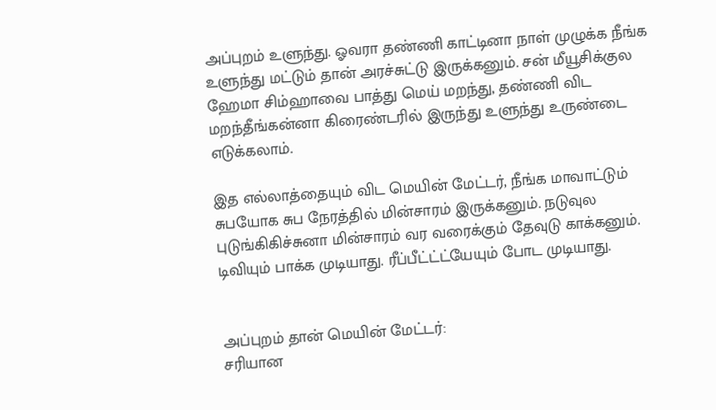அப்புறம் உளுந்து. ஓவரா தண்ணி காட்டினா நாள் முழுக்க நீங்க உளுந்து மட்டும் தான் அரச்சுட்டு இருக்கனும். சன் மீயூசிக்குல ஹேமா சிம்ஹாவை பாத்து மெய் மறந்து, தண்ணி விட மறந்தீங்கன்னா கிரைண்டரில் இருந்து உளுந்து உருண்டை எடுக்கலாம்.

இத எல்லாத்தையும் விட மெயின் மேட்டர், நீங்க மாவாட்டும் சுபயோக சுப நேரத்தில் மின்சாரம் இருக்கனும். நடுவுல புடுங்கிகிச்சுனா மின்சாரம் வர வரைக்கும் தேவுடு காக்கனும். டிவியும் பாக்க முடியாது. ரீப்பீட்ட்ட்யேயும் போட முடியாது.


அப்புறம் தான் மெயின் மேட்டர்:
சரியான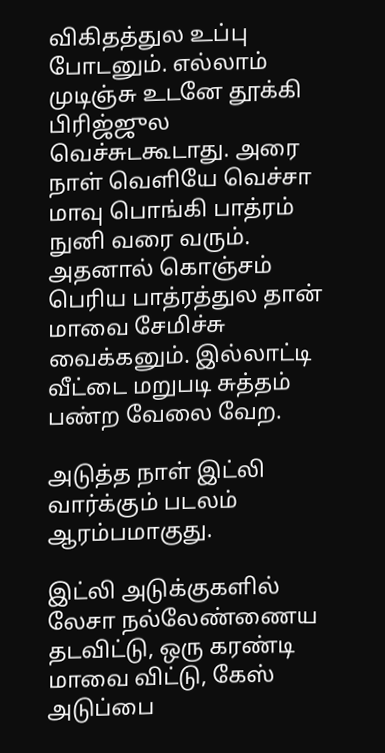விகிதத்துல உப்பு போடனும். எல்லாம் முடிஞ்சு உடனே தூக்கி பிரிஜ்ஜுல வெச்சுடகூடாது. அரை நாள் வெளியே வெச்சா மாவு பொங்கி பாத்ரம் நுனி வரை வரும். அதனால் கொஞ்சம் பெரிய பாத்ரத்துல தான் மாவை சேமிச்சு வைக்கனும். இல்லாட்டி வீட்டை மறுபடி சுத்தம் பண்ற வேலை வேற.

அடுத்த நாள் இட்லி வார்க்கும் படலம் ஆரம்பமாகுது.

இட்லி அடுக்குகளில் லேசா நல்லேண்ணைய தடவிட்டு, ஒரு கரண்டி மாவை விட்டு, கேஸ் அடுப்பை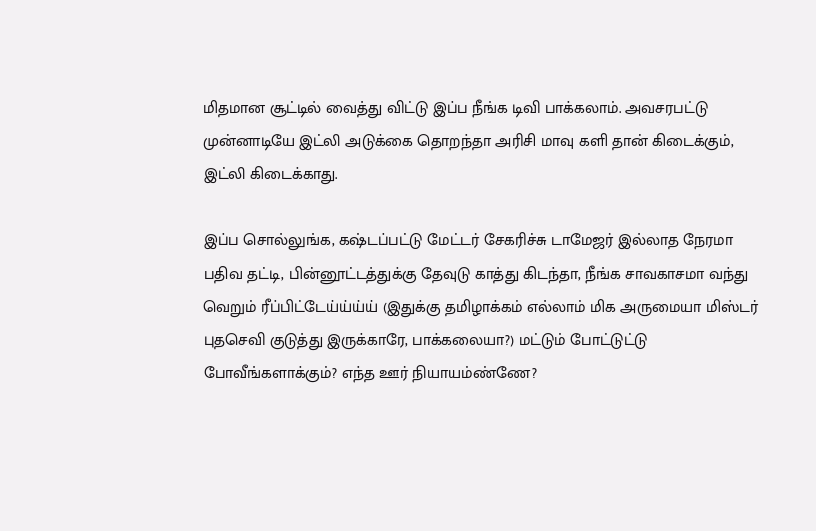மிதமான சூட்டில் வைத்து விட்டு இப்ப நீங்க டிவி பாக்கலாம். அவசரபட்டு முன்னாடியே இட்லி அடுக்கை தொறந்தா அரிசி மாவு களி தான் கிடைக்கும், இட்லி கிடைக்காது.

இப்ப சொல்லுங்க, கஷ்டப்பட்டு மேட்டர் சேகரிச்சு டாமேஜர் இல்லாத நேரமா பதிவ தட்டி, பின்னூட்டத்துக்கு தேவுடு காத்து கிடந்தா, நீங்க சாவகாசமா வந்து வெறும் ரீப்பிட்டேய்ய்ய்ய் (இதுக்கு தமிழாக்கம் எல்லாம் மிக அருமையா மிஸ்டர் புதசெவி குடுத்து இருக்காரே, பாக்கலையா?) மட்டும் போட்டுட்டு போவீங்களாக்கும்? எந்த ஊர் நியாயம்ண்ணே?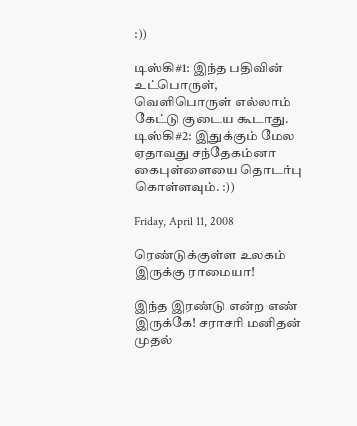:))

டிஸ்கி#1: இந்த பதிவின் உட்பொருள், வெளிபொருள் எல்லாம் கேட்டு குடைய கூடாது.
டிஸ்கி#2: இதுக்கும் மேல ஏதாவது சந்தேகம்னா கைபுள்ளையை தொடர்பு கொள்ளவும். :))

Friday, April 11, 2008

ரெண்டுக்குள்ள உலகம் இருக்கு ராமையா!

இந்த இரண்டு என்ற எண் இருக்கே! சராசரி மனிதன் முதல்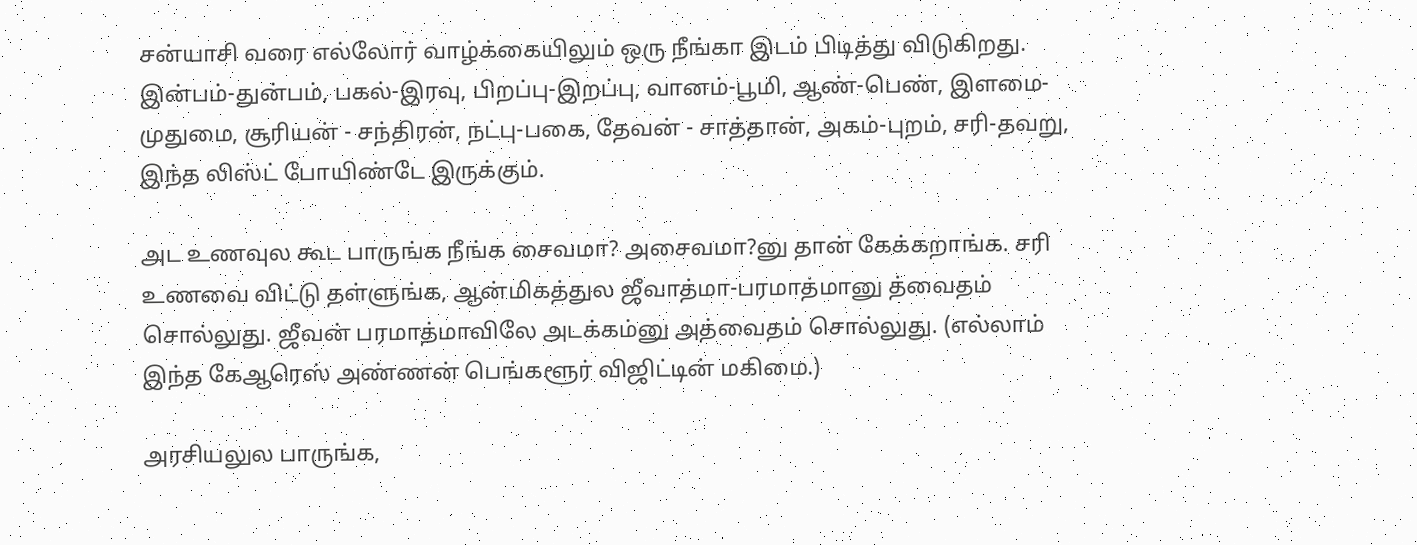சன்யாசி வரை எல்லோர் வாழ்க்கையிலும் ஒரு நீங்கா இடம் பிடித்து விடுகிறது. இன்பம்-துன்பம், பகல்-இரவு, பிறப்பு-இறப்பு, வானம்-பூமி, ஆண்-பெண், இளமை-முதுமை, சூரியன் - சந்திரன், நட்பு-பகை, தேவன் - சாத்தான், அகம்-புறம், சரி-தவறு, இந்த லிஸ்ட் போயிண்டே இருக்கும்.

அட உணவுல கூட பாருங்க நீங்க சைவமா? அசைவமா?னு தான் கேக்கறாங்க. சரி உணவை விட்டு தள்ளுங்க, ஆன்மிகத்துல ஜீவாத்மா-பரமாத்மானு த்வைதம் சொல்லுது. ஜீவன் பரமாத்மாவிலே அடக்கம்னு அத்வைதம் சொல்லுது. (எல்லாம் இந்த கேஆரெஸ் அண்ணன் பெங்களூர் விஜிட்டின் மகிமை.)

அரசியலுல பாருங்க,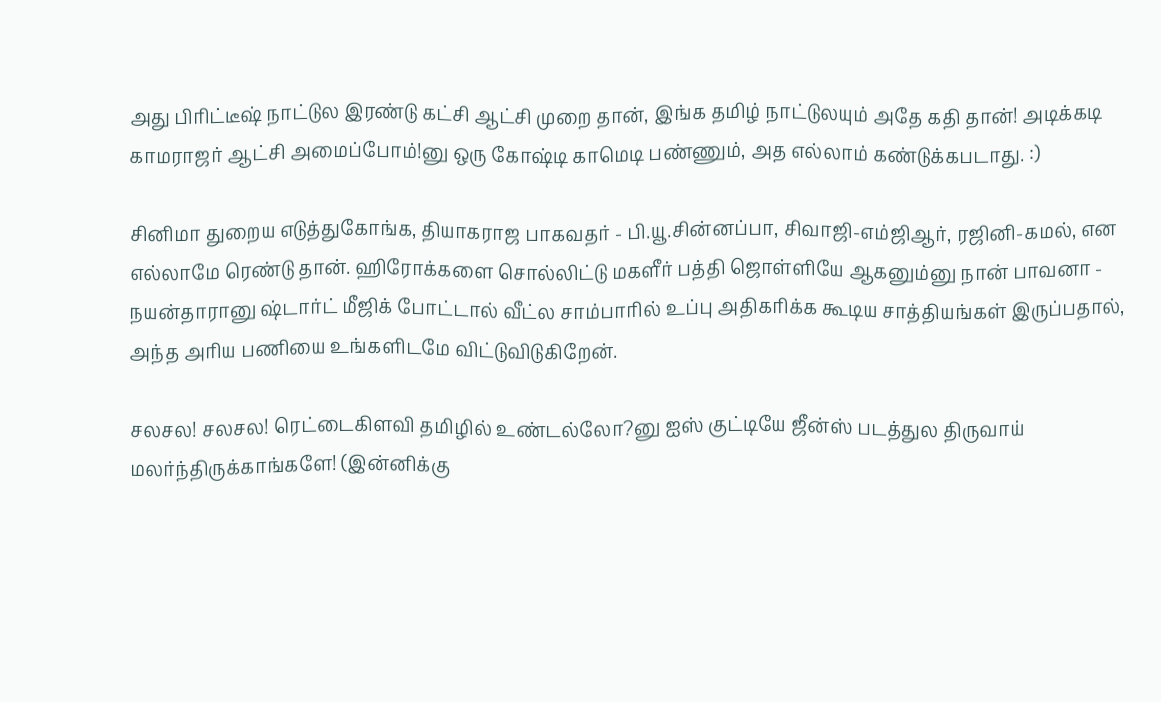அது பிரிட்டீஷ் நாட்டுல இரண்டு கட்சி ஆட்சி முறை தான், இங்க தமிழ் நாட்டுலயும் அதே கதி தான்! அடிக்கடி காமராஜர் ஆட்சி அமைப்போம்!னு ஒரு கோஷ்டி காமெடி பண்ணும், அத எல்லாம் கண்டுக்கபடாது. :)

சினிமா துறைய எடுத்துகோங்க, தியாகராஜ பாகவதர் - பி.யூ.சின்னப்பா, சிவாஜி-எம்ஜிஆர், ரஜினி-கமல், என எல்லாமே ரெண்டு தான். ஹிரோக்களை சொல்லிட்டு மகளீர் பத்தி ஜொள்ளியே ஆகனும்னு நான் பாவனா - நயன்தாரானு ஷ்டார்ட் மீஜிக் போட்டால் வீட்ல சாம்பாரில் உப்பு அதிகரிக்க கூடிய சாத்தியங்கள் இருப்பதால், அந்த அரிய பணியை உங்களிடமே விட்டுவிடுகிறேன்.

சலசல! சலசல! ரெட்டைகிளவி தமிழில் உண்டல்லோ?னு ஐஸ் குட்டியே ஜீன்ஸ் படத்துல திருவாய் மலர்ந்திருக்காங்களே! (இன்னிக்கு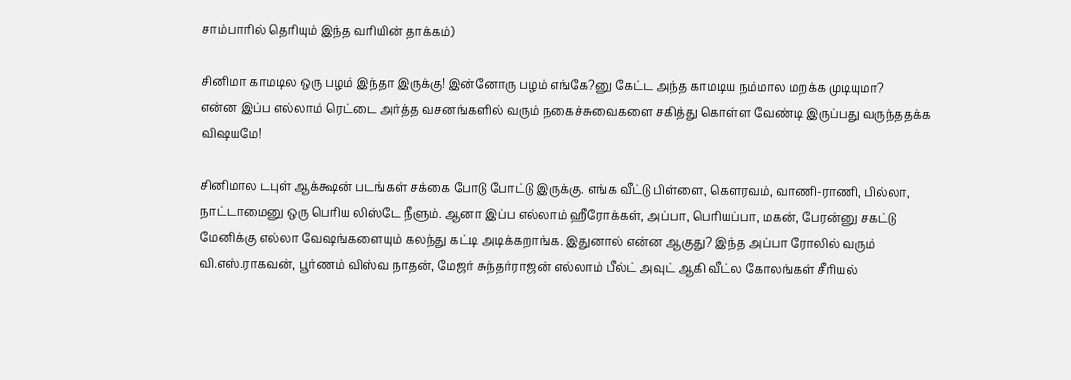சாம்பாரில் தெரியும் இந்த வரியின் தாக்கம்)

சினிமா காமடில ஒரு பழம் இந்தா இருக்கு! இன்னோரு பழம் எங்கே?னு கேட்ட அந்த காமடிய நம்மால மறக்க முடியுமா?
என்ன இப்ப எல்லாம் ரெட்டை அர்த்த வசனங்களில் வரும் நகைச்சுவைகளை சகித்து கொள்ள வேண்டி இருப்பது வருந்ததக்க விஷயமே!

சினிமால டபுள் ஆக்க்ஷன் படங்கள் சக்கை போடு போட்டு இருக்கு. எங்க வீட்டு பிள்ளை, கெளரவம், வாணி-ராணி, பில்லா, நாட்டாமைனு ஒரு பெரிய லிஸ்டே நீளும். ஆனா இப்ப எல்லாம் ஹீரோக்கள், அப்பா, பெரியப்பா, மகன், பேரன்னு சகட்டு மேனிக்கு எல்லா வேஷங்களையும் கலந்து கட்டி அடிக்கறாங்க. இதுனால் என்ன ஆகுது? இந்த அப்பா ரோலில் வரும் வி.எஸ்.ராகவன், பூர்ணம் விஸ்வ நாதன், மேஜர் சுந்தர்ராஜன் எல்லாம் பீல்ட் அவுட் ஆகி வீட்ல கோலங்கள் சீரியல்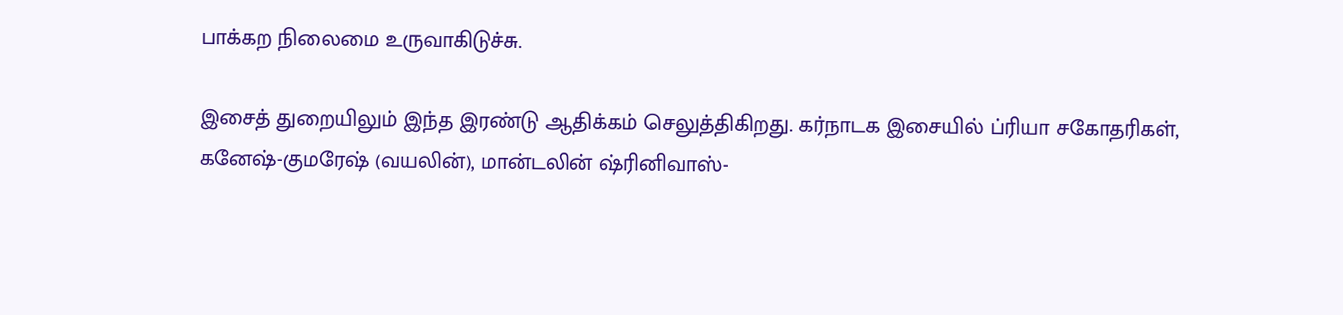பாக்கற நிலைமை உருவாகிடுச்சு.

இசைத் துறையிலும் இந்த இரண்டு ஆதிக்கம் செலுத்திகிறது. கர்நாடக இசையில் ப்ரியா சகோதரிகள், கனேஷ்-குமரேஷ் (வயலின்), மான்டலின் ஷ்ரினிவாஸ்-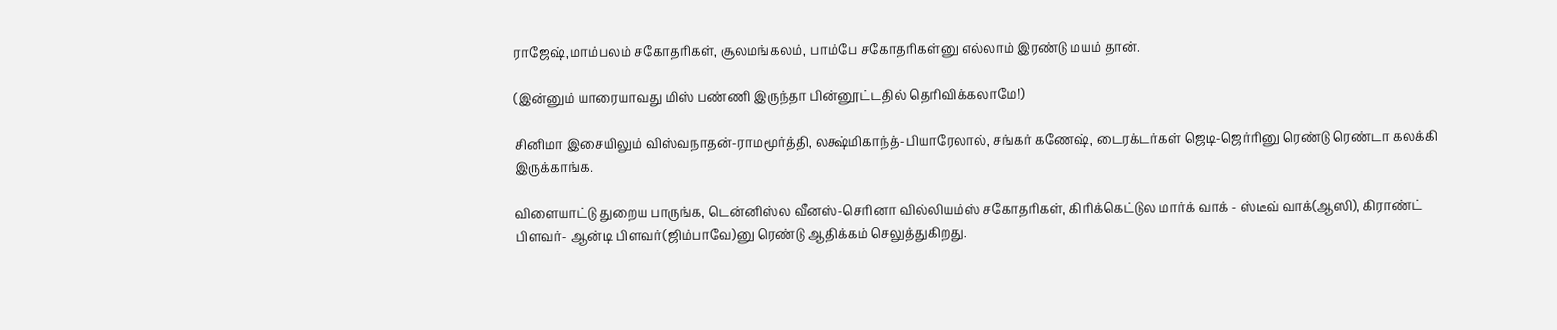ராஜேஷ்,மாம்பலம் சகோதரிகள், சூலமங்கலம், பாம்பே சகோதரிகள்னு எல்லாம் இரண்டு மயம் தான்.

(இன்னும் யாரையாவது மிஸ் பண்ணி இருந்தா பின்னூட்டதில் தெரிவிக்கலாமே!)

சினிமா இசையிலும் விஸ்வநாதன்-ராமமூர்த்தி, லக்ஷ்மிகாந்த்-பியாரேலால், சங்கர் கணேஷ், டைரக்டர்கள் ஜெடி-ஜெர்ரினு ரெண்டு ரெண்டா கலக்கி இருக்காங்க.

விளையாட்டு துறைய பாருங்க, டென்னிஸ்ல வீனஸ்-செரினா வில்லியம்ஸ் சகோதரிகள், கிரிக்கெட்டுல மார்க் வாக் - ஸ்டீவ் வாக்(ஆஸி), கிராண்ட் பிளவர்- ஆன்டி பிளவர்(ஜிம்பாவே)னு ரெண்டு ஆதிக்கம் செலுத்துகிறது.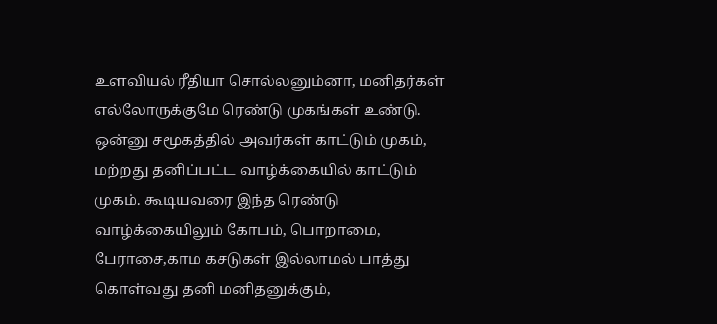உளவியல் ரீதியா சொல்லனும்னா, மனிதர்கள் எல்லோருக்குமே ரெண்டு முகங்கள் உண்டு. ஒன்னு சமூகத்தில் அவர்கள் காட்டும் முகம், மற்றது தனிப்பட்ட வாழ்க்கையில் காட்டும் முகம். கூடியவரை இந்த ரெண்டு வாழ்க்கையிலும் கோபம், பொறாமை, பேராசை,காம கசடுகள் இல்லாமல் பாத்து கொள்வது தனி மனிதனுக்கும்,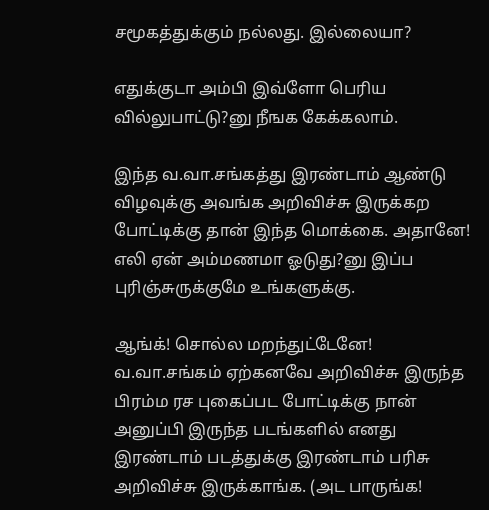சமூகத்துக்கும் நல்லது. இல்லையா?

எதுக்குடா அம்பி இவ்ளோ பெரிய வில்லுபாட்டு?னு நீஙக கேக்கலாம்.

இந்த வ.வா.சங்கத்து இரண்டாம் ஆண்டு விழவுக்கு அவங்க அறிவிச்சு இருக்கற போட்டிக்கு தான் இந்த மொக்கை. அதானே! எலி ஏன் அம்மணமா ஓடுது?னு இப்ப புரிஞ்சுருக்குமே உங்களுக்கு.

ஆங்க்! சொல்ல மறந்துட்டேனே! வ.வா.சங்கம் ஏற்கனவே அறிவிச்சு இருந்த பிரம்ம ரச புகைப்பட போட்டிக்கு நான் அனுப்பி இருந்த படங்களில் எனது இரண்டாம் படத்துக்கு இரண்டாம் பரிசு அறிவிச்சு இருக்காங்க. (அட பாருங்க!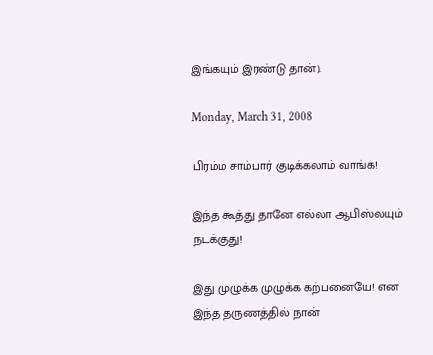இங்கயும் இரண்டு தான்).

Monday, March 31, 2008

பிரம்ம சாம்பார் குடிக்கலாம் வாங்க!

இந்த கூத்து தானே எல்லா ஆபிஸ்லயும் நடக்குது!

இது முழுக்க முழுக்க கற்பனையே! என இந்த தருணத்தில் நான்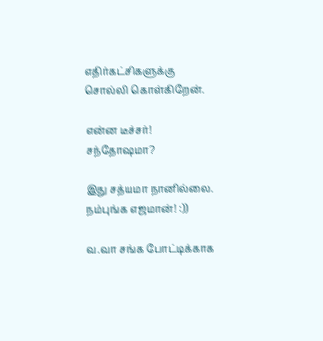எதிர்கட்சிகளுக்கு சொல்லி கொள்கிறேன்.

என்ன டீச்சர்! சந்தோஷமா?

இது சத்யமா நானில்லை. நம்புங்க எஜமான்! :))

வ.வா சங்க போட்டிக்காக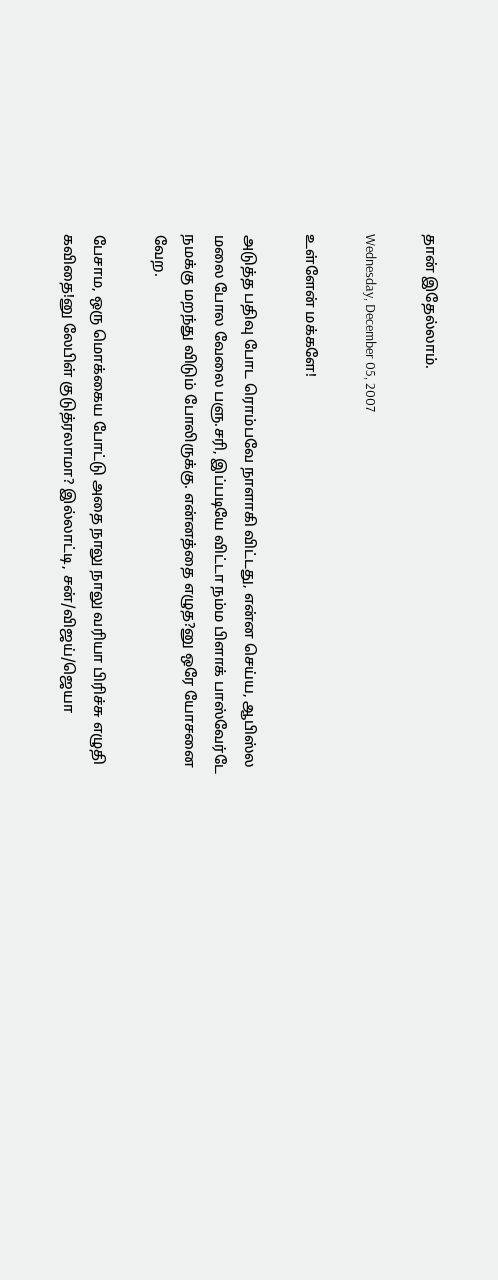தான் இதேல்லாம்.

Wednesday, December 05, 2007

உள்ளேன் மக்களே!

அடுத்த பதிவு போட ரொம்பவே நாளாகி விட்டது, என்ன செய்ய, ஆபிஸ்ல மலை போல வேலை பளு.சரி, இப்படியே விட்டா நம்ம பிளாக் பாஸ்வேர்டே நமக்கு மறந்து விடும் போலிருக்கு. என்னத்தை எழுத?னு ஒரே யோசனை வேற.

பேசாம, ஒரு மொக்கைய போட்டு அதை நாலு நாலு வரியா பிரிச்சு எழுதி கவிதை!னு லேபிள் குடுத்ரலாமா? இல்லாட்டி, சன்/விஜய்/ஜெயா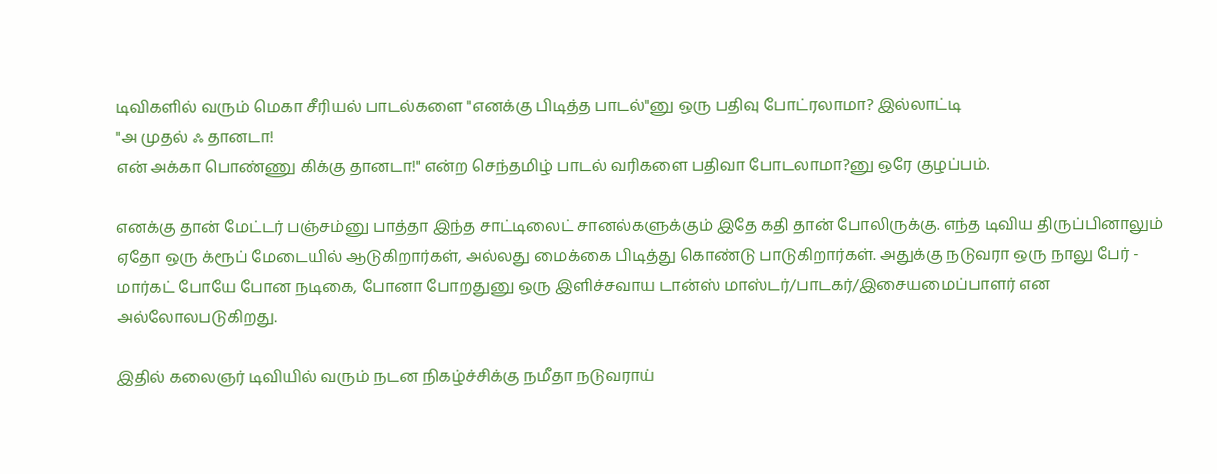டிவிகளில் வரும் மெகா சீரியல் பாடல்களை "எனக்கு பிடித்த பாடல்"னு ஒரு பதிவு போட்ரலாமா? இல்லாட்டி
"அ முதல் ஃ தானடா!
என் அக்கா பொண்ணு கிக்கு தானடா!" என்ற செந்தமிழ் பாடல் வரிகளை பதிவா போடலாமா?னு ஒரே குழப்பம்.

எனக்கு தான் மேட்டர் பஞ்சம்னு பாத்தா இந்த சாட்டிலைட் சானல்களுக்கும் இதே கதி தான் போலிருக்கு. எந்த டிவிய திருப்பினாலும் ஏதோ ஒரு க்ரூப் மேடையில் ஆடுகிறார்கள், அல்லது மைக்கை பிடித்து கொண்டு பாடுகிறார்கள். அதுக்கு நடுவரா ஒரு நாலு பேர் - மார்கட் போயே போன நடிகை, போனா போறதுனு ஒரு இளிச்சவாய டான்ஸ் மாஸ்டர்/பாடகர்/இசையமைப்பாளர் என அல்லோலபடுகிறது.

இதில் கலைஞர் டிவியில் வரும் நடன நிகழ்ச்சிக்கு நமீதா நடுவராய்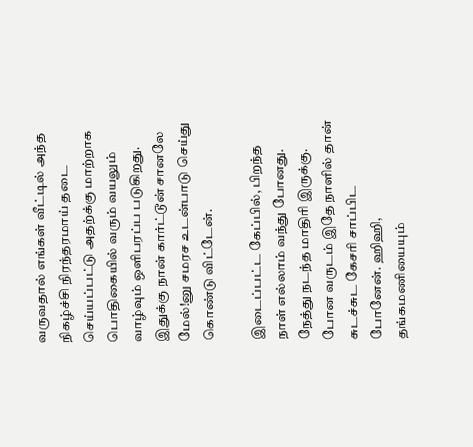வருவதால் எங்கள் வீட்டில் அந்த நிகழ்ச்சி நிரந்தரமாய் தடை செய்யப்பட்டு அதற்க்கு மாற்றாக பொதிகையில் வரும் வயலும் வாழ்வும் ஒளிபரப்ப படுகிறது. இதுக்கு நான் கார்ட்டூன் சானலே மேல்!னு சமரச உடன்பாடு செய்து கொண்டு விட்டேன்.

இடைப்பட்ட கேப்பில், பிறந்த நாள் எல்லாம் வந்து போனது. நேத்து நடந்த மாதிரி இருக்கு. போன வருடம் இதே நாளில் தான் சுடச்சுட கேசரி சாப்பிட போனேன். ஹிஹி, தங்கமணியையும்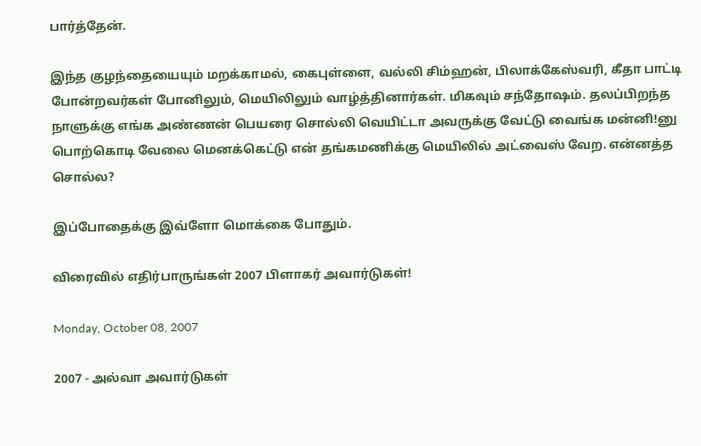பார்த்தேன்.

இந்த குழந்தையையும் மறக்காமல், கைபுள்ளை, வல்லி சிம்ஹன், பிலாக்கேஸ்வரி, கீதா பாட்டி போன்றவர்கள் போனிலும், மெயிலிலும் வாழ்த்தினார்கள். மிகவும் சந்தோஷம். தலப்பிறந்த நாளுக்கு எங்க அண்ணன் பெயரை சொல்லி வெயிட்டா அவருக்கு வேட்டு வைங்க மன்னி!னு பொற்கொடி வேலை மெனக்கெட்டு என் தங்கமணிக்கு மெயிலில் அட்வைஸ் வேற. என்னத்த சொல்ல?

இப்போதைக்கு இவ்ளோ மொக்கை போதும்.

விரைவில் எதிர்பாருங்கள் 2007 பிளாகர் அவார்டுகள்!

Monday, October 08, 2007

2007 - அல்வா அவார்டுகள்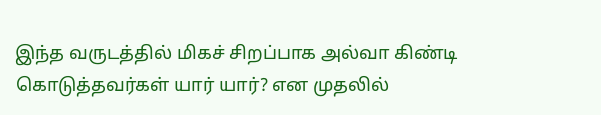இந்த வருடத்தில் மிகச் சிறப்பாக அல்வா கிண்டி கொடுத்தவர்கள் யார் யார்? என முதலில்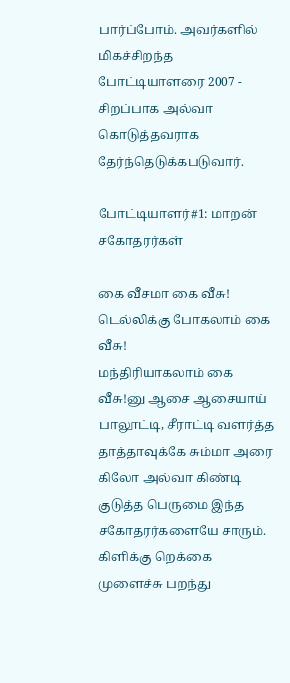பார்ப்போம். அவர்களில் மிகச்சிறந்த போட்டியாளரை 2007 - சிறப்பாக அல்வா கொடுத்தவராக தேர்ந்தெடுக்கபடுவார்.

போட்டியாளர்#1: மாறன் சகோதரர்கள்

கை வீசமா கை வீசு!
டெல்லிக்கு போகலாம் கை வீசு!
மந்திரியாகலாம் கை வீசு!னு ஆசை ஆசையாய் பாலூட்டி, சீராட்டி வளர்த்த தாத்தாவுக்கே சும்மா அரை கிலோ அல்வா கிண்டி குடுத்த பெருமை இந்த சகோதரர்களையே சாரும். கிளிக்கு றெக்கை முளைச்சு பறந்து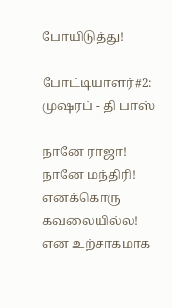போயிடுத்து!

போட்டியாளர்#2: முஷரப் - தி பாஸ்

நானே ராஜா!
நானே மந்திரி!
எனக்கொரு கவலையில்ல! என உற்சாகமாக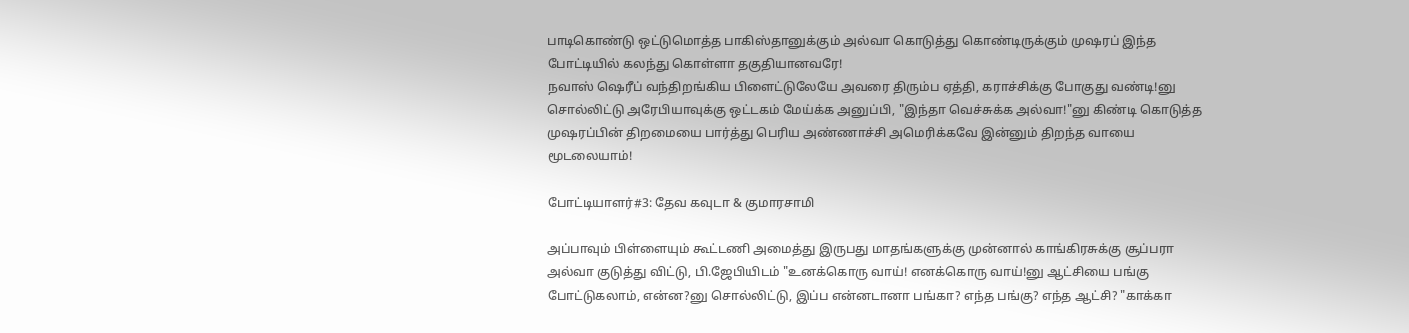பாடிகொண்டு ஒட்டுமொத்த பாகிஸ்தானுக்கும் அல்வா கொடுத்து கொண்டிருக்கும் முஷரப் இந்த போட்டியில் கலந்து கொள்ளா தகுதியானவரே!
நவாஸ் ஷெரீப் வந்திறங்கிய பிளைட்டுலேயே அவரை திரும்ப ஏத்தி, கராச்சிக்கு போகுது வண்டி!னு சொல்லிட்டு அரேபியாவுக்கு ஒட்டகம் மேய்க்க அனுப்பி, "இந்தா வெச்சுக்க அல்வா!"னு கிண்டி கொடுத்த முஷரப்பின் திறமையை பார்த்து பெரிய அண்ணாச்சி அமெரிக்கவே இன்னும் திறந்த வாயை மூடலையாம்!

போட்டியாளர்#3: தேவ கவுடா & குமாரசாமி

அப்பாவும் பிள்ளையும் கூட்டணி அமைத்து இருபது மாதங்களுக்கு முன்னால் காங்கிரசுக்கு சூப்பரா அல்வா குடுத்து விட்டு, பி.ஜேபியிடம் "உனக்கொரு வாய்! எனக்கொரு வாய்!னு ஆட்சியை பங்கு போட்டுகலாம், என்ன?னு சொல்லிட்டு, இப்ப என்னடானா பங்கா? எந்த பங்கு? எந்த ஆட்சி? "காக்கா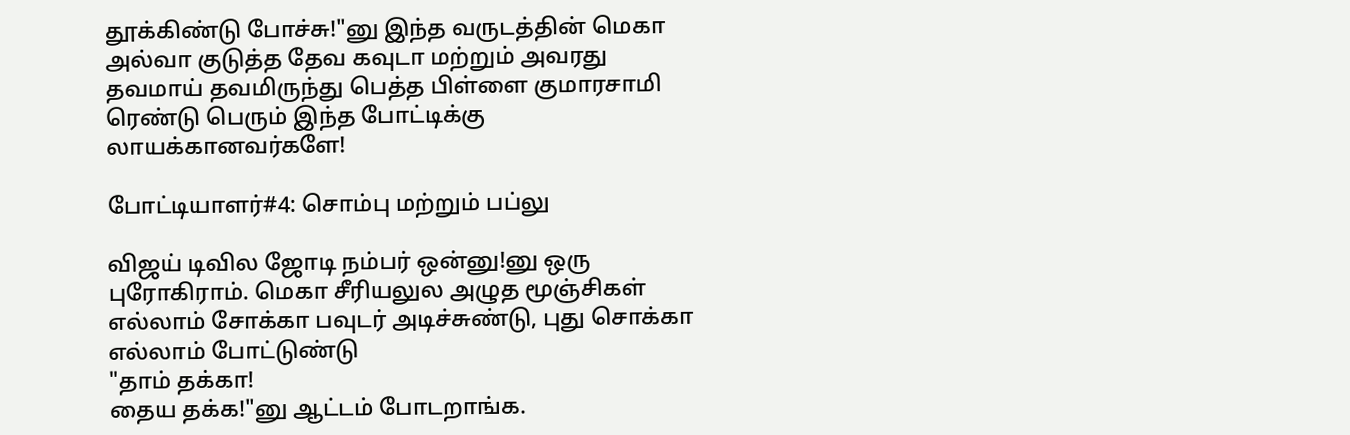தூக்கிண்டு போச்சு!"னு இந்த வருடத்தின் மெகா அல்வா குடுத்த தேவ கவுடா மற்றும் அவரது தவமாய் தவமிருந்து பெத்த பிள்ளை குமாரசாமி ரெண்டு பெரும் இந்த போட்டிக்கு லாயக்கானவர்களே!

போட்டியாளர்#4: சொம்பு மற்றும் பப்லு

விஜய் டிவில ஜோடி நம்பர் ஒன்னு!னு ஒரு புரோகிராம். மெகா சீரியலுல அழுத மூஞ்சிகள் எல்லாம் சோக்கா பவுடர் அடிச்சுண்டு, புது சொக்கா எல்லாம் போட்டுண்டு
"தாம் தக்கா!
தைய தக்க!"னு ஆட்டம் போடறாங்க.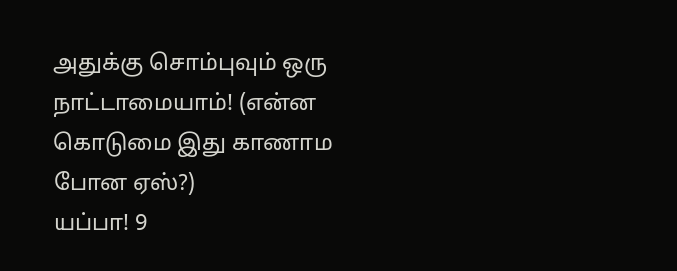அதுக்கு சொம்புவும் ஒரு நாட்டாமையாம்! (என்ன கொடுமை இது காணாம போன ஏஸ்?)
யப்பா! 9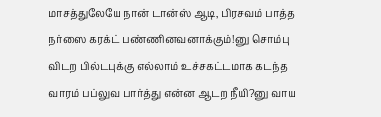மாசத்துலேயே நான் டான்ஸ் ஆடி, பிரசவம் பாத்த நர்ஸை கரக்ட் பண்ணினவனாக்கும்!னு சொம்பு விடற பில்டபுக்கு எல்லாம் உச்சகட்டமாக கடந்த வாரம் பப்லுவ பார்த்து என்ன ஆடற நீயி?னு வாய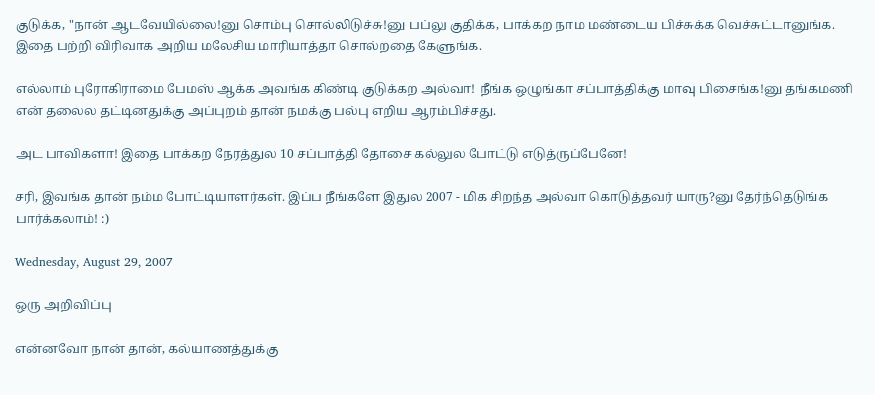குடுக்க, "நான் ஆடவேயில்லை!னு சொம்பு சொல்லிடுச்சு!னு பப்லு குதிக்க, பாக்கற நாம மண்டைய பிச்சுக்க வெச்சுட்டானுங்க.
இதை பற்றி விரிவாக அறிய மலேசிய மாரியாத்தா சொல்றதை கேளுங்க.

எல்லாம் புரோகிராமை பேமஸ் ஆக்க அவங்க கிண்டி குடுக்கற அல்வா! நீங்க ஒழுங்கா சப்பாத்திக்கு மாவு பிசைங்க!னு தங்கமணி என் தலைல தட்டினதுக்கு அப்புறம் தான் நமக்கு பல்பு எறிய ஆரம்பிச்சது.

அட பாவிகளா! இதை பாக்கற நேரத்துல 10 சப்பாத்தி தோசை கல்லுல போட்டு எடுத்ருப்பேனே!

சரி, இவங்க தான் நம்ம போட்டியாளர்கள். இப்ப நீங்களே இதுல 2007 - மிக சிறந்த அல்வா கொடுத்தவர் யாரு?னு தேர்ந்தெடுங்க பார்க்கலாம்! :)

Wednesday, August 29, 2007

ஒரு அறிவிப்பு

என்னவோ நான் தான், கல்யாணத்துக்கு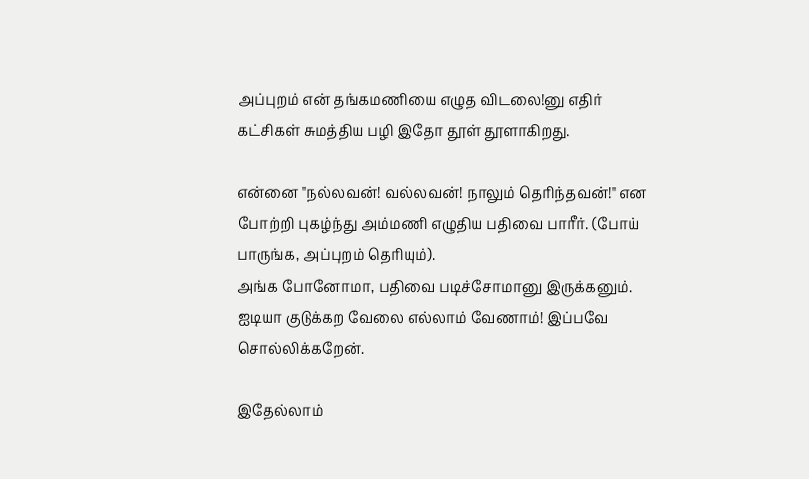அப்புறம் என் தங்கமணியை எழுத விடலை!னு எதிர் கட்சிகள் சுமத்திய பழி இதோ தூள் தூளாகிறது.

என்னை "நல்லவன்! வல்லவன்! நாலும் தெரிந்தவன்!" என போற்றி புகழ்ந்து அம்மணி எழுதிய பதிவை பாரீர். (போய் பாருங்க, அப்புறம் தெரியும்).
அங்க போனோமா, பதிவை படிச்சோமானு இருக்கனும். ஐடியா குடுக்கற வேலை எல்லாம் வேணாம்! இப்பவே சொல்லிக்கறேன்.

இதேல்லாம்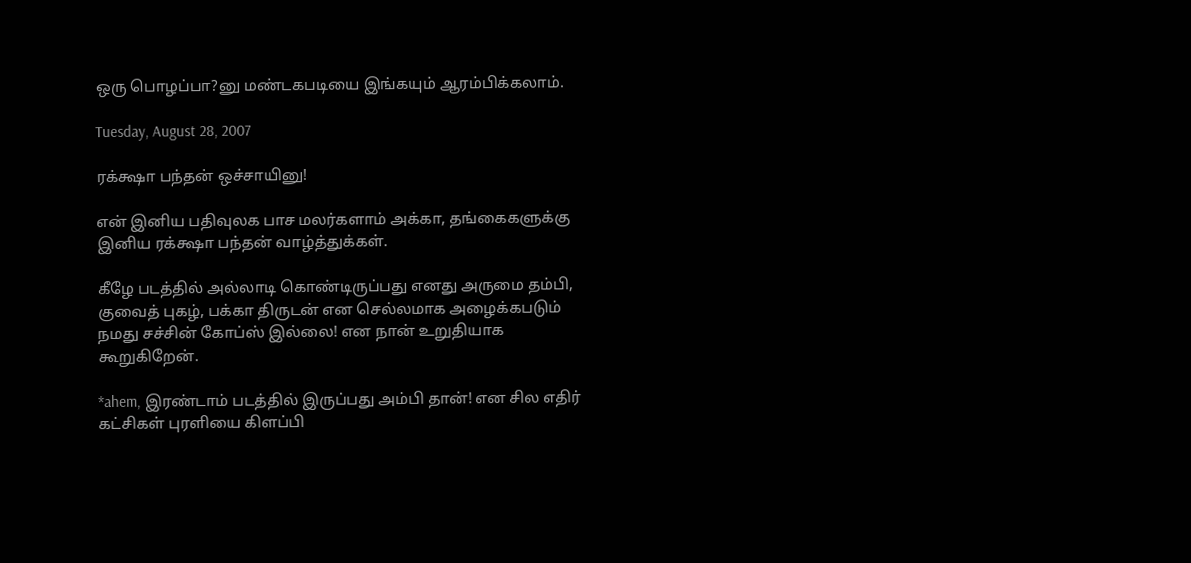ஒரு பொழப்பா?னு மண்டகபடியை இங்கயும் ஆரம்பிக்கலாம்.

Tuesday, August 28, 2007

ரக்க்ஷா பந்தன் ஒச்சாயினு!

என் இனிய பதிவுலக பாச மலர்களாம் அக்கா, தங்கைகளுக்கு இனிய ரக்க்ஷா பந்தன் வாழ்த்துக்கள்.

கீழே படத்தில் அல்லாடி கொண்டிருப்பது எனது அருமை தம்பி, குவைத் புகழ், பக்கா திருடன் என செல்லமாக அழைக்கபடும் நமது சச்சின் கோப்ஸ் இல்லை! என நான் உறுதியாக கூறுகிறேன்.

*ahem, இரண்டாம் படத்தில் இருப்பது அம்பி தான்! என சில எதிர் கட்சிகள் புரளியை கிளப்பி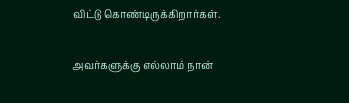விட்டு கொண்டிருக்கிறார்கள்.

அவர்களுக்கு எல்லாம் நான்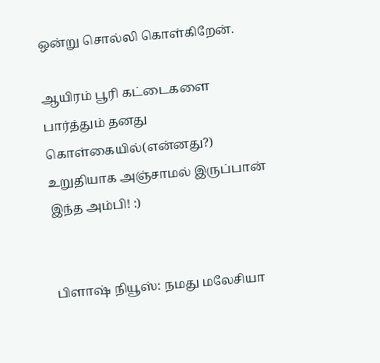ஒன்று சொல்லி கொள்கிறேன்.

ஆயிரம் பூரி கட்டைகளை பார்த்தும் தனது கொள்கையில்(என்னது?) உறுதியாக அஞ்சாமல் இருப்பான் இந்த அம்பி! :)


பிளாஷ் நியூஸ்: நமது மலேசியா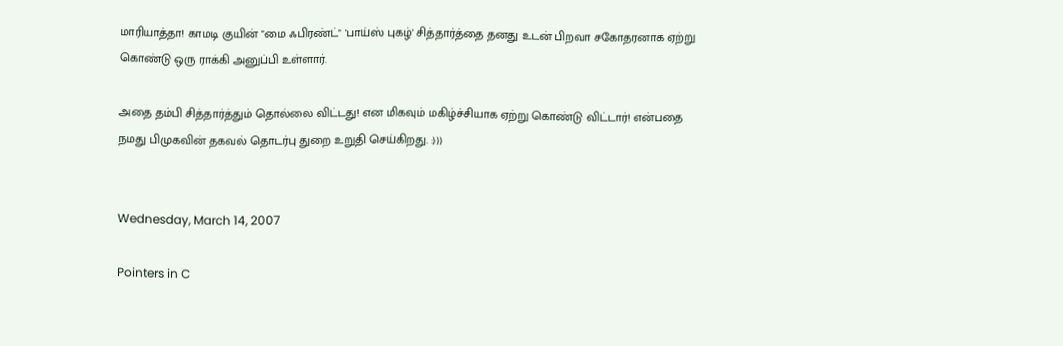மாரியாத்தா! காமடி குயின் "மை ஃபிரண்ட்" 'பாய்ஸ் புகழ்' சித்தார்த்தை தனது உடன் பிறவா சகோதரனாக ஏற்று கொண்டு ஒரு ராக்கி அனுப்பி உள்ளார்.

அதை தம்பி சித்தார்த்தும் தொல்லை விட்டது! என மிகவும் மகிழ்ச்சியாக ஏற்று கொண்டு விட்டார்! என்பதை நமது பிமுகவின் தகவல் தொடர்பு துறை உறுதி செய்கிறது. :)))


Wednesday, March 14, 2007

Pointers in C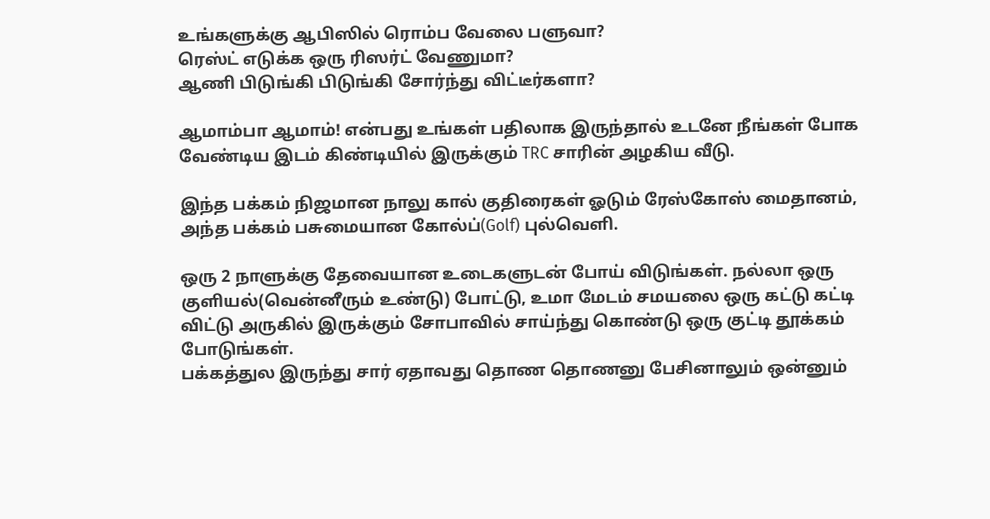உங்களுக்கு ஆபிஸில் ரொம்ப வேலை பளுவா?
ரெஸ்ட் எடுக்க ஒரு ரிஸர்ட் வேணுமா?
ஆணி பிடுங்கி பிடுங்கி சோர்ந்து விட்டீர்களா?

ஆமாம்பா ஆமாம்! என்பது உங்கள் பதிலாக இருந்தால் உடனே நீங்கள் போக வேண்டிய இடம் கிண்டியில் இருக்கும் TRC சாரின் அழகிய வீடு.

இந்த பக்கம் நிஜமான நாலு கால் குதிரைகள் ஓடும் ரேஸ்கோஸ் மைதானம், அந்த பக்கம் பசுமையான கோல்ப்(Golf) புல்வெளி.

ஒரு 2 நாளுக்கு தேவையான உடைகளுடன் போய் விடுங்கள். நல்லா ஒரு குளியல்(வென்னீரும் உண்டு) போட்டு, உமா மேடம் சமயலை ஒரு கட்டு கட்டி விட்டு அருகில் இருக்கும் சோபாவில் சாய்ந்து கொண்டு ஒரு குட்டி தூக்கம் போடுங்கள்.
பக்கத்துல இருந்து சார் ஏதாவது தொண தொணனு பேசினாலும் ஒன்னும்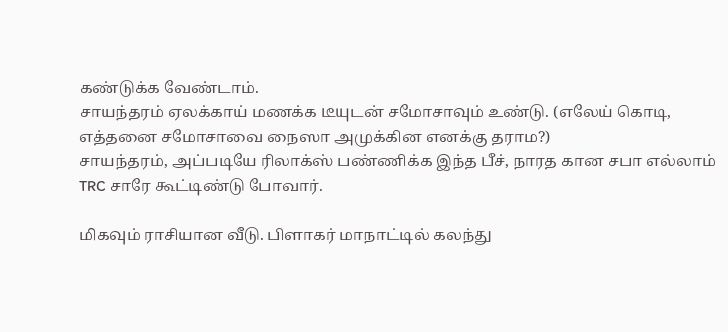கண்டுக்க வேண்டாம்.
சாயந்தரம் ஏலக்காய் மணக்க டீயுடன் சமோசாவும் உண்டு. (எலேய் கொடி, எத்தனை சமோசாவை நைஸா அமுக்கின எனக்கு தராம?)
சாயந்தரம், அப்படியே ரிலாக்ஸ் பண்ணிக்க இந்த பீச், நாரத கான சபா எல்லாம் TRC சாரே கூட்டிண்டு போவார்.

மிகவும் ராசியான வீடு. பிளாகர் மாநாட்டில் கலந்து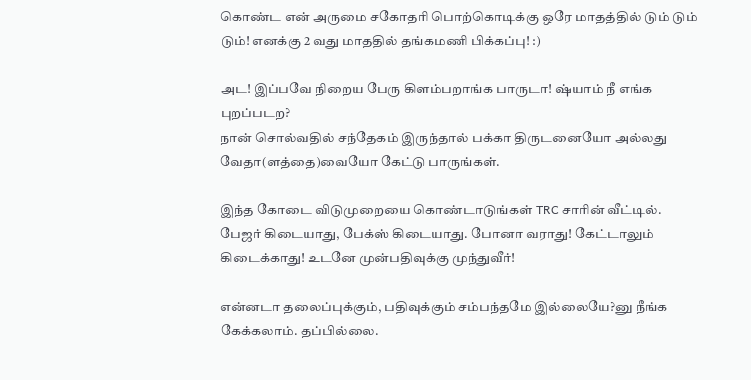கொண்ட என் அருமை சகோதரி பொற்கொடிக்கு ஒரே மாதத்தில் டும் டும் டும்! எனக்கு 2 வது மாததில் தங்கமணி பிக்கப்பு! :)

அட! இப்பவே நிறைய பேரு கிளம்பறாங்க பாருடா! ஷ்யாம் நீ எங்க புறப்படற?
நான் சொல்வதில் சந்தேகம் இருந்தால் பக்கா திருடனையோ அல்லது வேதா(ளத்தை)வையோ கேட்டு பாருங்கள்.

இந்த கோடை விடுமுறையை கொண்டாடுங்கள் TRC சாரின் வீட்டில்.
பேஜர் கிடையாது, பேக்ஸ் கிடையாது. போனா வராது! கேட்டாலும் கிடைக்காது! உடனே முன்பதிவுக்கு முந்துவீர்!

என்னடா தலைப்புக்கும், பதிவுக்கும் சம்பந்தமே இல்லையே?னு நீங்க கேக்கலாம். தப்பில்லை.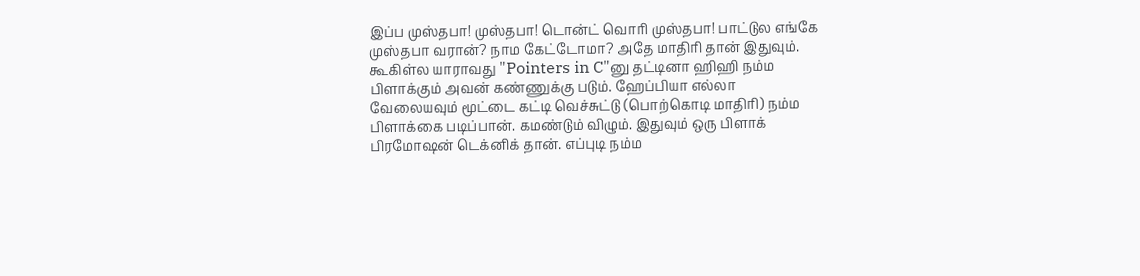இப்ப முஸ்தபா! முஸ்தபா! டொன்ட் வொரி முஸ்தபா! பாட்டுல எங்கே முஸ்தபா வரான்? நாம கேட்டோமா? அதே மாதிரி தான் இதுவும்.
கூகிள்ல யாராவது "Pointers in C"னு தட்டினா ஹிஹி நம்ம பிளாக்கும் அவன் கண்ணுக்கு படும். ஹேப்பியா எல்லா வேலையவும் மூட்டை கட்டி வெச்சுட்டு (பொற்கொடி மாதிரி) நம்ம பிளாக்கை படிப்பான். கமண்டும் விழும். இதுவும் ஒரு பிளாக் பிரமோஷன் டெக்னிக் தான். எப்புடி நம்ம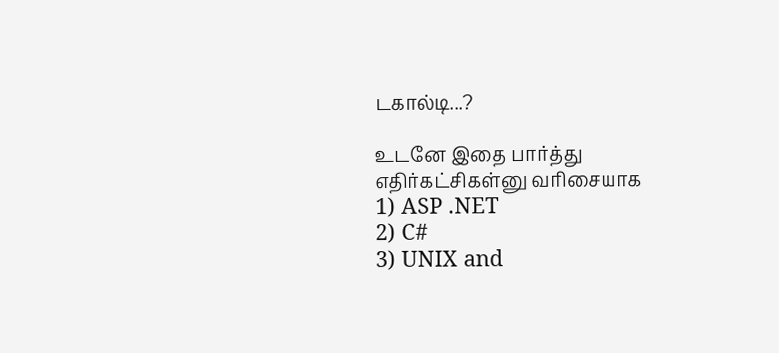டகால்டி...?

உடனே இதை பார்த்து எதிர்கட்சிகள்னு வரிசையாக
1) ASP .NET
2) C#
3) UNIX and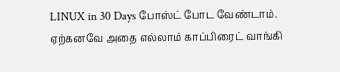LINUX in 30 Days போஸ்ட் போட வேண்டாம். ஏற்கனவே அதை எல்லாம் காப்பிரைட் வாங்கி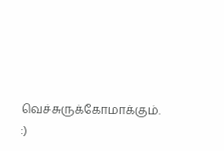வெச்சுருக்கோமாக்கும். :)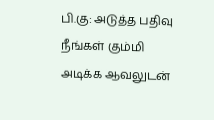பி.கு: அடுத்த பதிவு நீங்கள் கும்மி அடிக்க ஆவலுடன்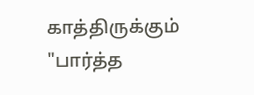காத்திருக்கும் "பார்த்த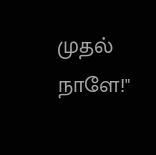முதல் நாளே!"